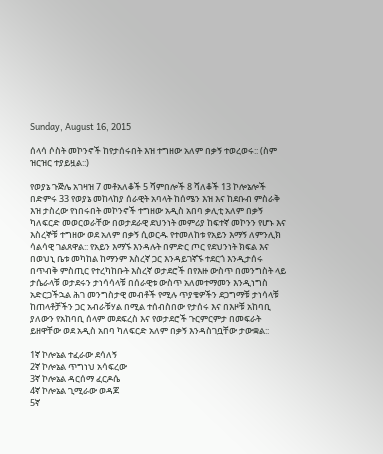Sunday, August 16, 2015

ሰላሳ ሶስት መኮንኖች ከየታሰሩበት እዝ ተግዘው አለም በቃኝ ተወረወሩ:: (ስም ዝርዝር ተያይዟል::)

የወያኔ ጉጅሌ አገዛዝ 7 መቶአለቆች 5 ሻምበሎች 8 ሻለቆች 13 ኮሎኔሎች በድምሩ 33 የወያኔ መከላከያ ሰራዊት አባላት ከሰሜን እዝ እና ከደቡብ ምስራቅ እዝ ታስረው የነበሩበት መኮንኖች ተግዘው አዲስ አበባ ቃሊቲ አለም በቃኝ ካለፍርድ መወርወራቸው በወታደራዊ ደህንነት መምሪያ ከፍተኛ መኮንን የሆኑ እና እስረኞቹ ተግዘው ወደ አለም በቃኝ ሲወርዱ የተመለከቱ የአይን እማኝ ለምንሊክ ሳልሳዊ ገልጸዋል:: የአይን እማኙ እንዳሉት በምድር ጦር የደህንነት ክፍል እና በወህኒ ቤቱ መካከል ከማንም እስረኛ ጋር እንዳይገኛኙ ተደርጎ እንዲታሰሩ በጥብቅ ምስጢር የተረካከቡት እስረኛ ወታደሮች በየእዙ ውስጥ በመንግስት ላይ ታሴራላቹ ወታደሩን ታነሳሳላቹ በሰራዊቱ ውስጥ አለመተማመን እንዲነግስ አድርጋችኋል ሕገ መንግስታዊ መብቶች የሚሉ ጥያቄዎችን ደጋግማቹ ታነሳላቹ ከጠላቶቻችን ጋር አብራቹሃል በሚል ተሰብስበው የታሰሩ እና በእዞቹ አከባቢ ያለውን የአከባቢ ሰላም መደፍረስ እና የወታደሮች ጉርምርምታ በመፍራት ይዘዋቸው ወደ አዲስ አበባ ካለፍርድ አለም በቃኝ እንዳስገቧቸው ታውቋል::

1ኛ ኮሎኔል ተፈራው ደሳለኝ
2ኛ ኮሎኔል ጥግነህ አሳፍረው
3ኛ ኮሎኔል ዳርሰማ ፈርዶሴ
4ኛ ኮሎኔል ጊሚራው ወዳጆ
5ኛ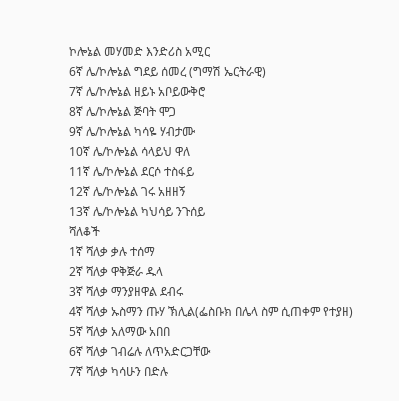ኮሎኔል መሃመድ እንድሪስ አሚር
6ኛ ሌ/ኮሎኔል ግደይ ሰመረ (ግማሽ ኤርትራዊ)
7ኛ ሌ/ኮሎኔል ዘይኑ አቦይውቅሮ
8ኛ ሌ/ኮሎኔል ጅባት ሞጋ
9ኛ ሌ/ኮሎኔል ካሳዬ ሃብታሙ
10ኛ ሌ/ኮሎኔል ሳላይህ ዋለ
11ኛ ሌ/ኮሎኔል ደርሶ ተስፋይ
12ኛ ሌ/ኮሎኔል ገሩ አዘዘኝ
13ኛ ሌ/ኮሎኔል ካህሳይ ንጉሰይ
ሻለቆች
1ኛ ሻለቃ ቃሉ ተሰማ
2ኛ ሻለቃ ዋቅጅራ ዱላ
3ኛ ሻለቃ ማንያዘዋል ደብሩ
4ኛ ሻለቃ ኡስማን ጡሃ ኽሊል(ፌስቡክ በሌላ ስም ሲጠቀም የተያዘ)
5ኛ ሻለቃ አለማው አበበ
6ኛ ሻለቃ ገብሬሉ ለጥአድርጋቸው
7ኛ ሻለቃ ካሳሁን በድሉ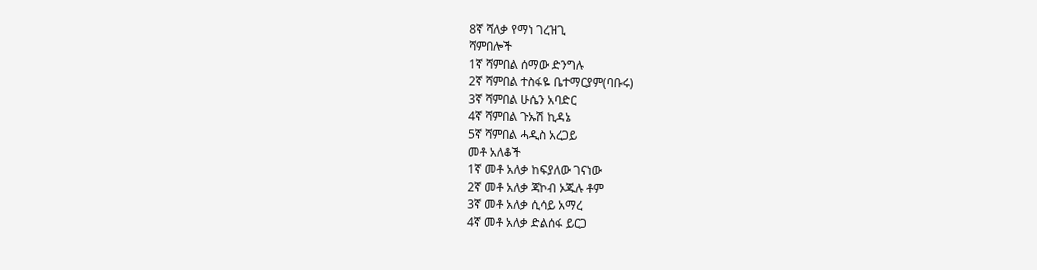8ኛ ሻለቃ የማነ ገረዝጊ
ሻምበሎች
1ኛ ሻምበል ሰማው ድንግሉ
2ኛ ሻምበል ተስፋዬ ቤተማርያም(ባቡሩ)
3ኛ ሻምበል ሁሴን አባድር
4ኛ ሻምበል ጉኡሽ ኪዳኔ
5ኛ ሻምበል ሓዲስ አረጋይ
መቶ አለቆች
1ኛ መቶ አለቃ ከፍያለው ገናነው
2ኛ መቶ አለቃ ጃኮብ ኦጁሉ ቶም
3ኛ መቶ አለቃ ሲሳይ አማረ
4ኛ መቶ አለቃ ድልሰፋ ይርጋ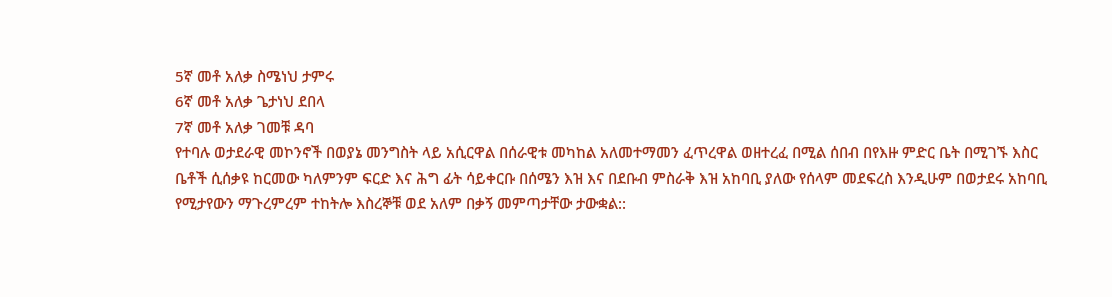5ኛ መቶ አለቃ ስሜነህ ታምሩ
6ኛ መቶ አለቃ ጌታነህ ደበላ
7ኛ መቶ አለቃ ገመቹ ዳባ
የተባሉ ወታደራዊ መኮንኖች በወያኔ መንግስት ላይ አሲርዋል በሰራዊቱ መካከል አለመተማመን ፈጥረዋል ወዘተረፈ በሚል ሰበብ በየእዙ ምድር ቤት በሚገኙ እስር ቤቶች ሲሰቃዩ ከርመው ካለምንም ፍርድ እና ሕግ ፊት ሳይቀርቡ በሰሜን እዝ እና በደቡብ ምስራቅ እዝ አከባቢ ያለው የሰላም መደፍረስ እንዲሁም በወታደሩ አከባቢ የሚታየውን ማጉረምረም ተከትሎ እስረኞቹ ወደ አለም በቃኝ መምጣታቸው ታውቋል::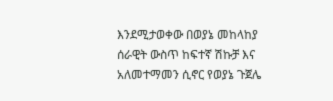እንደሚታወቀው በወያኔ መከላከያ ሰራዊት ውስጥ ከፍተኛ ሽኩቻ እና አለመተማመን ሲኖር የወያኔ ጉጀሌ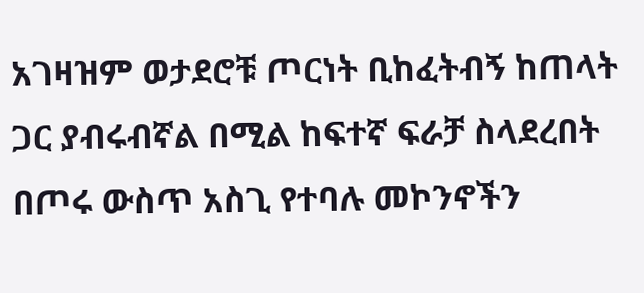አገዛዝም ወታደሮቹ ጦርነት ቢከፈትብኝ ከጠላት ጋር ያብሩብኛል በሚል ከፍተኛ ፍራቻ ስላደረበት በጦሩ ውስጥ አስጊ የተባሉ መኮንኖችን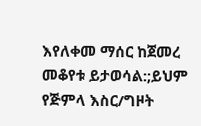እየለቀመ ማሰር ከጀመረ መቆየቱ ይታወሳል:;ይህም የጅምላ እስር/ግዞት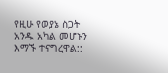የዚሁ የወያኔ ስጋት አንዱ አካል መሆኑን እማኙ ተናግረዋል::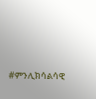#ምንሊክሳልሳዊ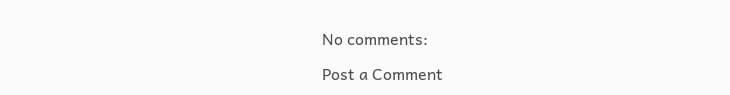No comments:

Post a Comment